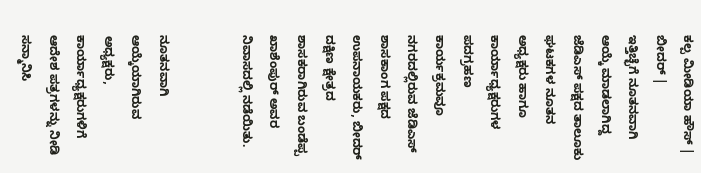ಕಲ್ಪ ಮೀಡಿಯಾ ಹೌಸ್ | ಬೀದರ್ |
ಇತ್ತಿಚ್ಛೆಗೆ ನೂತನವಾಗಿ ಆಯ್ಕೆ ಮಾಡಲಾಗಿದ್ದ ಜೆಡಿಎಸ್ ಪಕ್ಷದ ತಾಲೂಕು ಘಟಕಗಳ ನೂತನ ಅಧ್ಯಕ್ಷರು ಹಾಗೂ ಕಾರ್ಯಾಧ್ಯಕ್ಷರುಗಳ ಪದಗ್ರಹಣ ಕಾರ್ಯಕ್ರಮವೂ ನಗರದಲ್ಲಿರುವ ಜೆಡಿಎಸ್ ಶಾಸಕಾಂಗ ಪಕ್ಷದ ಉಪನಾಯಕರು, ಬೀದರ್ ದಕ್ಷಿಣ ಕ್ಷೇತ್ರದ ಶಾಸಕರಾಗಿರುವ ಬಂಡೆಪ್ಪ ಖಾಶೆಂಪುರ್ ಅವರ ನಿವಾಸದಲ್ಲಿ ನಡೆಯಿತು.


ನೂತನವಾಗಿ ಆಯ್ಕೆಯಾಗಿರುವ ಅಧ್ಯಕ್ಷರು, ಕಾರ್ಯಾಧ್ಯಕ್ಷರುಗಳಿಗೆ ಆದೇಶ ಪತ್ರಗಳನ್ನು ನೀಡಿ ಸನ್ಮಾನಿಸಿ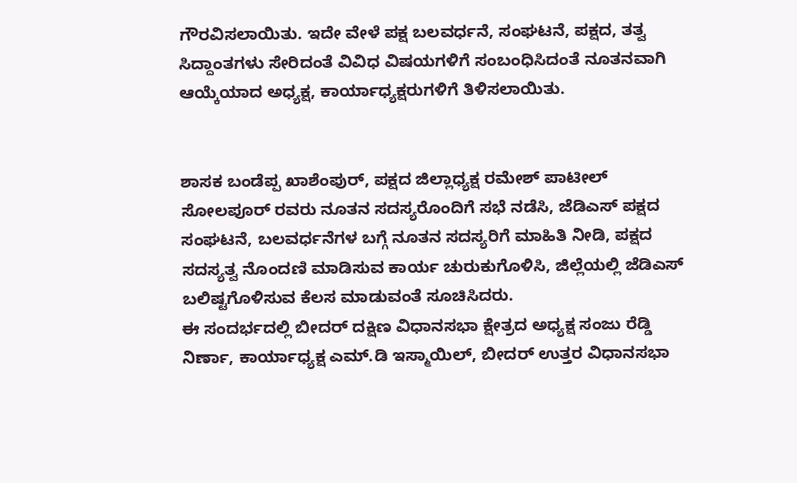ಗೌರವಿಸಲಾಯಿತು. ಇದೇ ವೇಳೆ ಪಕ್ಷ ಬಲವರ್ಧನೆ, ಸಂಘಟನೆ, ಪಕ್ಷದ, ತತ್ವ ಸಿದ್ದಾಂತಗಳು ಸೇರಿದಂತೆ ವಿವಿಧ ವಿಷಯಗಳಿಗೆ ಸಂಬಂಧಿಸಿದಂತೆ ನೂತನವಾಗಿ ಆಯ್ಕೆಯಾದ ಅಧ್ಯಕ್ಷ, ಕಾರ್ಯಾಧ್ಯಕ್ಷರುಗಳಿಗೆ ತಿಳಿಸಲಾಯಿತು.


ಶಾಸಕ ಬಂಡೆಪ್ಪ ಖಾಶೆಂಪುರ್, ಪಕ್ಷದ ಜಿಲ್ಲಾಧ್ಯಕ್ಷ ರಮೇಶ್ ಪಾಟೀಲ್ ಸೋಲಪೂರ್ ರವರು ನೂತನ ಸದಸ್ಯರೊಂದಿಗೆ ಸಭೆ ನಡೆಸಿ, ಜೆಡಿಎಸ್ ಪಕ್ಷದ ಸಂಘಟನೆ, ಬಲವರ್ಧನೆಗಳ ಬಗ್ಗೆ ನೂತನ ಸದಸ್ಯರಿಗೆ ಮಾಹಿತಿ ನೀಡಿ, ಪಕ್ಷದ ಸದಸ್ಯತ್ವ ನೊಂದಣಿ ಮಾಡಿಸುವ ಕಾರ್ಯ ಚುರುಕುಗೊಳಿಸಿ, ಜಿಲ್ಲೆಯಲ್ಲಿ ಜೆಡಿಎಸ್ ಬಲಿಷ್ಟಗೊಳಿಸುವ ಕೆಲಸ ಮಾಡುವಂತೆ ಸೂಚಿಸಿದರು.
ಈ ಸಂದರ್ಭದಲ್ಲಿ ಬೀದರ್ ದಕ್ಷಿಣ ವಿಧಾನಸಭಾ ಕ್ಷೇತ್ರದ ಅಧ್ಯಕ್ಷ ಸಂಜು ರೆಡ್ಡಿ ನಿರ್ಣಾ, ಕಾರ್ಯಾಧ್ಯಕ್ಷ ಎಮ್.ಡಿ ಇಸ್ಮಾಯಿಲ್, ಬೀದರ್ ಉತ್ತರ ವಿಧಾನಸಭಾ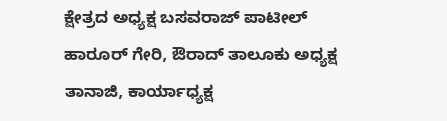ಕ್ಷೇತ್ರದ ಅಧ್ಯಕ್ಷ ಬಸವರಾಜ್ ಪಾಟೀಲ್ ಹಾರೂರ್ ಗೇರಿ, ಔರಾದ್ ತಾಲೂಕು ಅಧ್ಯಕ್ಷ ತಾನಾಜಿ, ಕಾರ್ಯಾಧ್ಯಕ್ಷ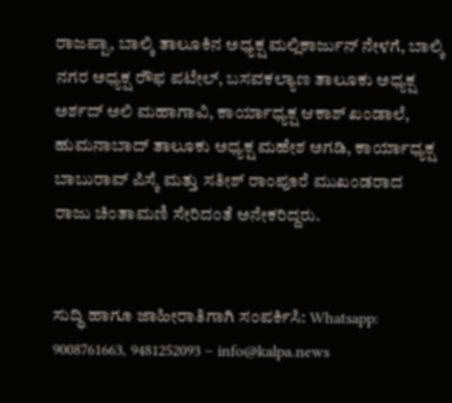ರಾಜಪ್ಪಾ, ಬಾಲ್ಕಿ ತಾಲೂಕಿನ ಅಧ್ಯಕ್ಷ ಮಲ್ಲಿಕಾರ್ಜುನ್ ನೇಳಗೆ, ಬಾಲ್ಕಿ ನಗರ ಅಧ್ಯಕ್ಷ ರೌಫ ಪಟೇಲ್, ಬಸವಕಲ್ಯಾಣ ತಾಲೂಕು ಅಧ್ಯಕ್ಷ ಅರ್ಶದ್ ಅಲಿ ಮಹಾಗಾವಿ, ಕಾರ್ಯಾಧ್ಯಕ್ಷ ಆಕಾಶ್ ಖಂಡಾಲೆ, ಹುಮನಾಬಾದ್ ತಾಲೂಕು ಅಧ್ಯಕ್ಷ ಮಹೇಶ ಅಗಡಿ, ಕಾರ್ಯಾಧ್ಯಕ್ಷ ಬಾಬುರಾವ್ ಪಿಸ್ಕೆ ಮತ್ತು ಸತೀಶ್ ರಾಂಪೂರೆ ಮುಖಂಡರಾದ ರಾಜು ಚಿಂತಾಮಣಿ ಸೇರಿದಂತೆ ಅನೇಕರಿದ್ದರು.


ಸುದ್ಧಿ ಹಾಗೂ ಜಾಹೀರಾತಿಗಾಗಿ ಸಂಪರ್ಕಿಸಿ: Whatsapp: 9008761663, 9481252093 – info@kalpa.news